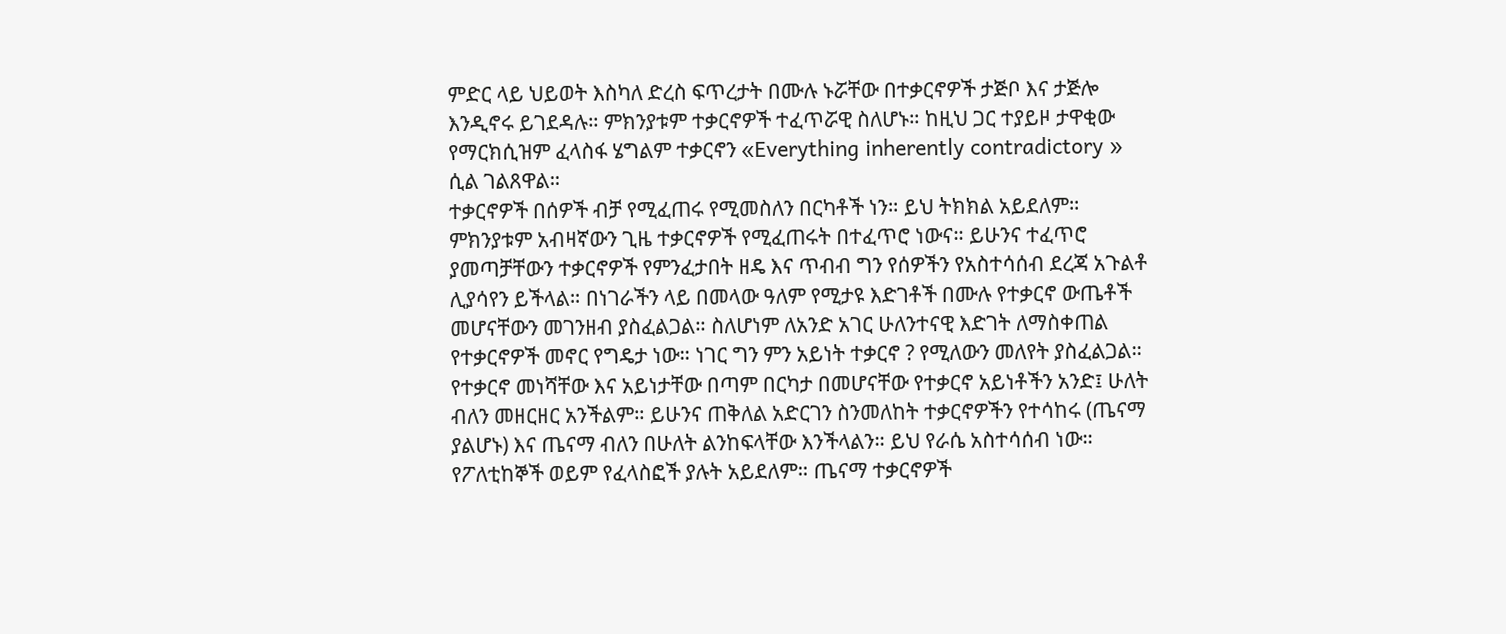ምድር ላይ ህይወት እስካለ ድረስ ፍጥረታት በሙሉ ኑሯቸው በተቃርኖዎች ታጅቦ እና ታጅሎ እንዲኖሩ ይገደዳሉ። ምክንያቱም ተቃርኖዎች ተፈጥሯዊ ስለሆኑ። ከዚህ ጋር ተያይዞ ታዋቂው የማርክሲዝም ፈላስፋ ሄግልም ተቃርኖን «Everything inherently contradictory » ሲል ገልጸዋል።
ተቃርኖዎች በሰዎች ብቻ የሚፈጠሩ የሚመስለን በርካቶች ነን። ይህ ትክክል አይደለም። ምክንያቱም አብዛኛውን ጊዜ ተቃርኖዎች የሚፈጠሩት በተፈጥሮ ነውና። ይሁንና ተፈጥሮ ያመጣቻቸውን ተቃርኖዎች የምንፈታበት ዘዴ እና ጥብብ ግን የሰዎችን የአስተሳሰብ ደረጃ አጉልቶ ሊያሳየን ይችላል። በነገራችን ላይ በመላው ዓለም የሚታዩ እድገቶች በሙሉ የተቃርኖ ውጤቶች መሆናቸውን መገንዘብ ያስፈልጋል። ስለሆነም ለአንድ አገር ሁለንተናዊ እድገት ለማስቀጠል የተቃርኖዎች መኖር የግዴታ ነው። ነገር ግን ምን አይነት ተቃርኖ ? የሚለውን መለየት ያስፈልጋል።
የተቃርኖ መነሻቸው እና አይነታቸው በጣም በርካታ በመሆናቸው የተቃርኖ አይነቶችን አንድ፤ ሁለት ብለን መዘርዘር አንችልም። ይሁንና ጠቅለል አድርገን ስንመለከት ተቃርኖዎችን የተሳከሩ (ጤናማ ያልሆኑ) እና ጤናማ ብለን በሁለት ልንከፍላቸው እንችላልን። ይህ የራሴ አስተሳሰብ ነው። የፖለቲከኞች ወይም የፈላስፎች ያሉት አይደለም። ጤናማ ተቃርኖዎች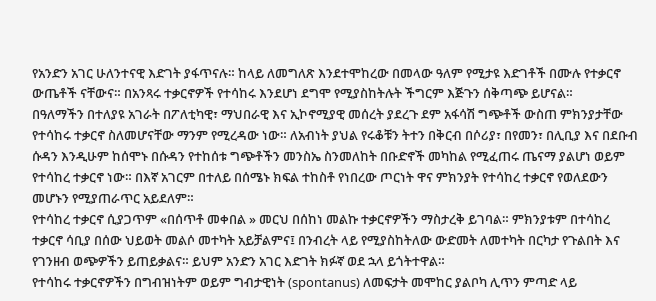የአንድን አገር ሁለንተናዊ እድገት ያፋጥናሉ። ከላይ ለመግለጽ እንደተሞከረው በመላው ዓለም የሚታዩ እድገቶች በሙሉ የተቃርኖ ውጤቶች ናቸውና። በአንጻሩ ተቃርኖዎች የተሳከሩ እንደሆነ ደግሞ የሚያስከትሉት ችግርም እጅጉን ሰቅጣጭ ይሆናል።
በዓለማችን በተለያዩ አገራት በፖለቲካዊ፣ ማህበራዊ እና ኢኮኖሚያዊ መሰረት ያደረጉ ደም አፋሳሽ ግጭቶች ውስጠ ምክንያታቸው የተሳከሩ ተቃርኖ ስለመሆናቸው ማንም የሚረዳው ነው። ለአብነት ያህል የሩቆቹን ትተን በቅርብ በሶሪያ፣ በየመን፣ በሊቢያ እና በደቡብ ሱዳን እንዲሁም ከሰሞኑ በሱዳን የተከሰቱ ግጭቶችን መንስኤ ስንመለከት በቡድኖች መካከል የሚፈጠሩ ጤናማ ያልሆነ ወይም የተሳከረ ተቃርኖ ነው። በእኛ አገርም በተለይ በሰሜኑ ክፍል ተከስቶ የነበረው ጦርነት ዋና ምክንያት የተሳከረ ተቃርኖ የወለደውን መሆኑን የሚያጠራጥር አይደለም።
የተሳከረ ተቃርኖ ሲያጋጥም «በሰጥቶ መቀበል » መርህ በሰከነ መልኩ ተቃርኖዎችን ማስታረቅ ይገባል። ምክንያቱም በተሳከረ ተቃርኖ ሳቢያ በሰው ህይወት መልሶ መተካት አይቻልምና፤ በንብረት ላይ የሚያስከትለው ውድመት ለመተካት በርካታ የጉልበት እና የገንዘብ ወጭዎችን ይጠይቃልና። ይህም አንድን አገር እድገት ክፉኛ ወደ ኋላ ይጎትተዋል።
የተሳከሩ ተቃርኖዎችን በግብዝነትም ወይም ግብታዊነት (spontanus) ለመፍታት መሞከር ያልቦካ ሊጥን ምጣድ ላይ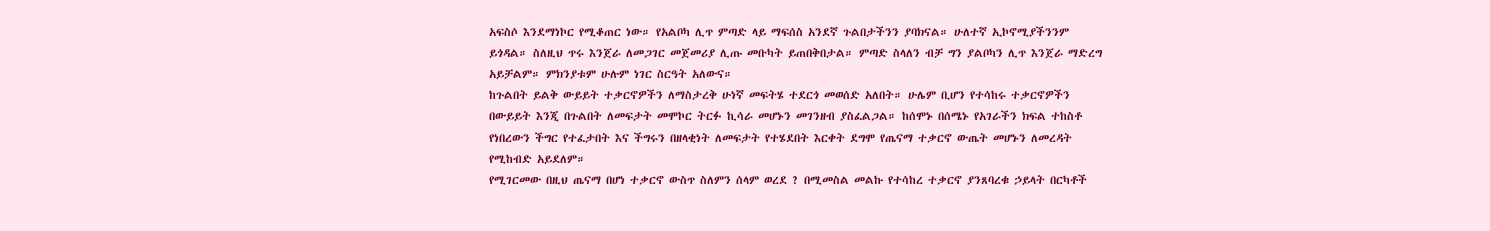አፍስሶ እንደማነኮር የሚቆጠር ነው። የአልቦካ ሊጥ ምጣድ ላይ ማፍሰስ አንደኛ ጉልበታችንን ያባክናል። ሁለተኛ ኢኮኖሚያችንንም ይጎዳል። ስለዚህ ጥሩ እንጀራ ለመጋገር መጀመሪያ ሊጡ መቡካት ይጠበቅበታል። ምጣድ ስላለን ብቻ ግን ያልቦካን ሊጥ እንጀራ ማድረግ አይቻልም። ምክንያቱም ሁሉም ነገር ስርዓት አለውና።
ከጉልበት ይልቅ ውይይት ተቃርኖዎችን ለማስታረቅ ሁነኛ መፍትሄ ተደርጎ መወሰድ አለበት። ሁሌም ቢሆን የተሳከሩ ተቃርኖዎችን በውይይት እንጂ በጉልበት ለመፍታት መሞኮር ትርፉ ኪሳራ መሆኑን መገንዘብ ያስፈልጋል። ከሰሞኑ በሰሜኑ የአገራችን ክፍል ተከስቶ የነበረውን ችግር የተፈታበት እና ችግሩን በዘላቂነት ለመፍታት የተሄደበት እርቀት ደግሞ የጤናማ ተቃርኖ ውጤት መሆኑን ለመረዳት የሚከብድ አይደለም።
የሚገርመው በዚህ ጤናማ በሆነ ተቃርኖ ውስጥ ስለምን ሰላም ወረደ ? በሚመስል መልኩ የተሳከረ ተቃርኖ ያንጸባረቁ ኃይላት በርካቶች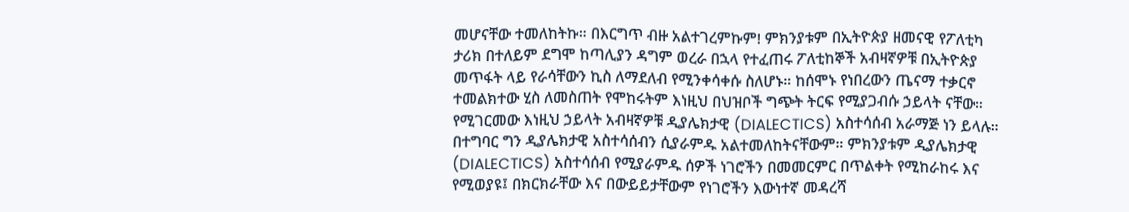መሆናቸው ተመለከትኩ። በእርግጥ ብዙ አልተገረምኩም! ምክንያቱም በኢትዮጵያ ዘመናዊ የፖለቲካ ታሪክ በተለይም ደግሞ ከጣሊያን ዳግም ወረራ በኋላ የተፈጠሩ ፖለቲከኞች አብዛኛዎቹ በኢትዮጵያ መጥፋት ላይ የራሳቸውን ኪስ ለማደለብ የሚንቀሳቀሱ ስለሆኑ። ከሰሞኑ የነበረውን ጤናማ ተቃርኖ ተመልክተው ሂስ ለመስጠት የሞከሩትም እነዚህ በህዝቦች ግጭት ትርፍ የሚያጋብሱ ኃይላት ናቸው።
የሚገርመው እነዚህ ኃይላት አብዛኛዎቹ ዲያሌክታዊ (DIALECTICS) አስተሳሰብ አራማጅ ነን ይላሉ። በተግባር ግን ዲያሌክታዊ አስተሳሰብን ሲያራምዱ አልተመለከትናቸውም። ምክንያቱም ዲያሌክታዊ (DIALECTICS) አስተሳሰብ የሚያራምዱ ሰዎች ነገሮችን በመመርምር በጥልቀት የሚከራከሩ እና የሚወያዩ፤ በክርክራቸው እና በውይይታቸውም የነገሮችን እውነተኛ መዳረሻ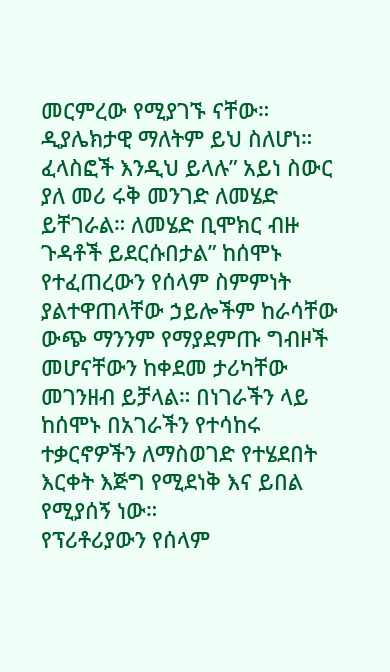መርምረው የሚያገኙ ናቸው። ዲያሌክታዊ ማለትም ይህ ስለሆነ።
ፈላስፎች እንዲህ ይላሉ” አይነ ስውር ያለ መሪ ሩቅ መንገድ ለመሄድ ይቸገራል። ለመሄድ ቢሞክር ብዙ ጉዳቶች ይደርሱበታል” ከሰሞኑ የተፈጠረውን የሰላም ስምምነት ያልተዋጠላቸው ኃይሎችም ከራሳቸው ውጭ ማንንም የማያደምጡ ግብዞች መሆናቸውን ከቀደመ ታሪካቸው መገንዘብ ይቻላል። በነገራችን ላይ ከሰሞኑ በአገራችን የተሳከሩ ተቃርኖዎችን ለማስወገድ የተሄደበት እርቀት እጅግ የሚደነቅ እና ይበል የሚያሰኝ ነው።
የፕሪቶሪያውን የሰላም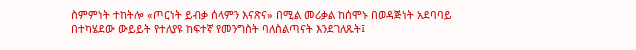ስምምነት ተከትሎ «ጦርነት ይብቃ ሰላምን እናጽና» በሚል መሪቃል ከሰሞኑ በወዳጅነት አደባባይ በተካሄደው ውይይት የተለያዩ ከፍተኛ የመንግስት ባለስልጣናት እንደገለጹት፤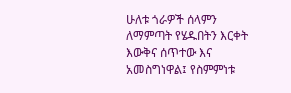ሁለቱ ጎራዎች ሰላምን ለማምጣት የሄዱበትን እርቀት እውቅና ሰጥተው እና አመስግነዋል፤ የስምምነቱ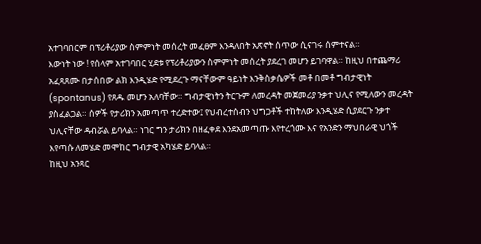አተገባበርም በፕሪቶሪያው ስምምነት መሰረት መፈፀም እንዳለበት አጽኖት ሰጥው ሲናገሩ ሰምተናል።
እውነት ነው ! የሰላም አተገባበር ሂደቱ የፕሪቶሪያውን ስምምነት መሰረት ያደረገ መሆን ይገባዋል። ከዚህ በተጨማሪ አፈጻጸሙ በታሰበው ልክ እንዲሄድ የሚደረጉ ማናቸውም ዓይነት እንቅስቃሴዎች መቶ በመቶ ግብታዊነት (spontanus) የጸዱ መሆን አለባቸው። ግብታዊነትን ትርጉም ለመረዳት መጀመሪያ ንቃተ ህሊና የሚለውን መረዳት ያስፈልጋል። ሰዎች የታሪክን አመጣጥ ተረድተው፤ የህብረተሰብን ህግጋቶች ተከትለው እንዲሄድ ሲያደርጉ ንቃተ ህሊናቸው ዳብሯል ይባላል። ነገር ግን ታሪክን በዘፈቀደ እንደአመጣጡ እየተረጎሙ እና የአንድን ማህበራዊ ህጎች እየጣሱ ለመሄድ መሞከር ግብታዊ አካሄድ ይባላል።
ከዚህ አንጻር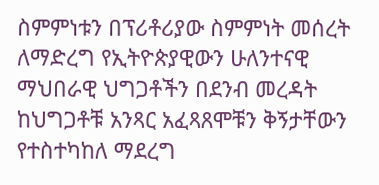ስምምነቱን በፕሪቶሪያው ስምምነት መሰረት ለማድረግ የኢትዮጵያዊውን ሁለንተናዊ ማህበራዊ ህግጋቶችን በደንብ መረዳት ከህግጋቶቹ አንጻር አፈጻጸሞቹን ቅኝታቸውን የተስተካከለ ማደረግ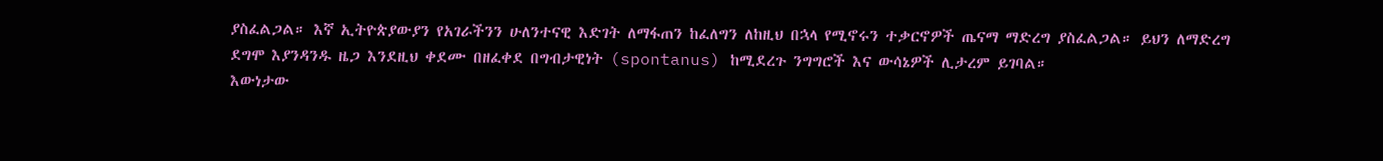ያስፈልጋል። እኛ ኢትዮጵያውያን የአገራችንን ሁለንተናዊ እድገት ለማፋጠን ከፈለግን ለከዚህ በኋላ የሚኖሩን ተቃርኖዎች ጤናማ ማድረግ ያስፈልጋል። ይህን ለማድረግ ደግሞ እያንዳንዱ ዜጋ እንደዚህ ቀደሙ በዘፈቀደ በግብታዊነት (spontanus) ከሚደረጉ ንግግሮች እና ውሳኔዎች ሊታረም ይገባል።
እውነታው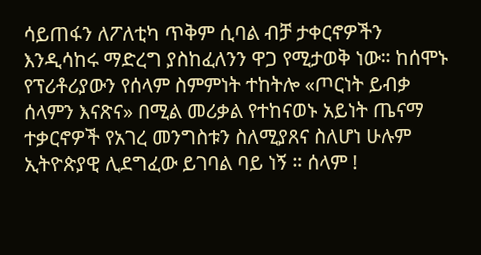ሳይጠፋን ለፖለቲካ ጥቅም ሲባል ብቻ ታቀርኖዎችን እንዲሳከሩ ማድረግ ያስከፈለንን ዋጋ የሚታወቅ ነው። ከሰሞኑ የፕሪቶሪያውን የሰላም ስምምነት ተከትሎ «ጦርነት ይብቃ ሰላምን እናጽና» በሚል መሪቃል የተከናወኑ አይነት ጤናማ ተቃርኖዎች የአገረ መንግስቱን ስለሚያጸና ስለሆነ ሁሉም ኢትዮጵያዊ ሊደግፈው ይገባል ባይ ነኝ ። ሰላም !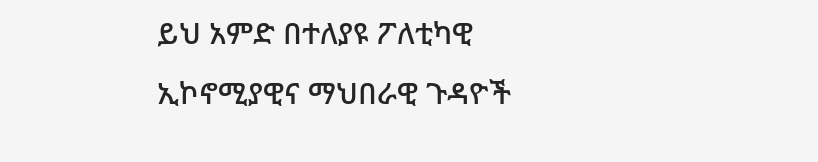ይህ አምድ በተለያዩ ፖለቲካዊ ኢኮኖሚያዊና ማህበራዊ ጉዳዮች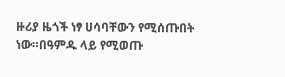ዙሪያ ዜጎች ነፃ ሀሳባቸውን የሚሰጡበት ነው።በዓምዱ ላይ የሚወጡ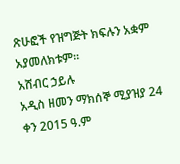ጽሁፎች የዝግጅት ክፍሉን አቋም አያመለክቱም።
አሸብር ኃይሉ
አዲስ ዘመን ማክሰኞ ሚያዝያ 24 ቀን 2015 ዓ.ም